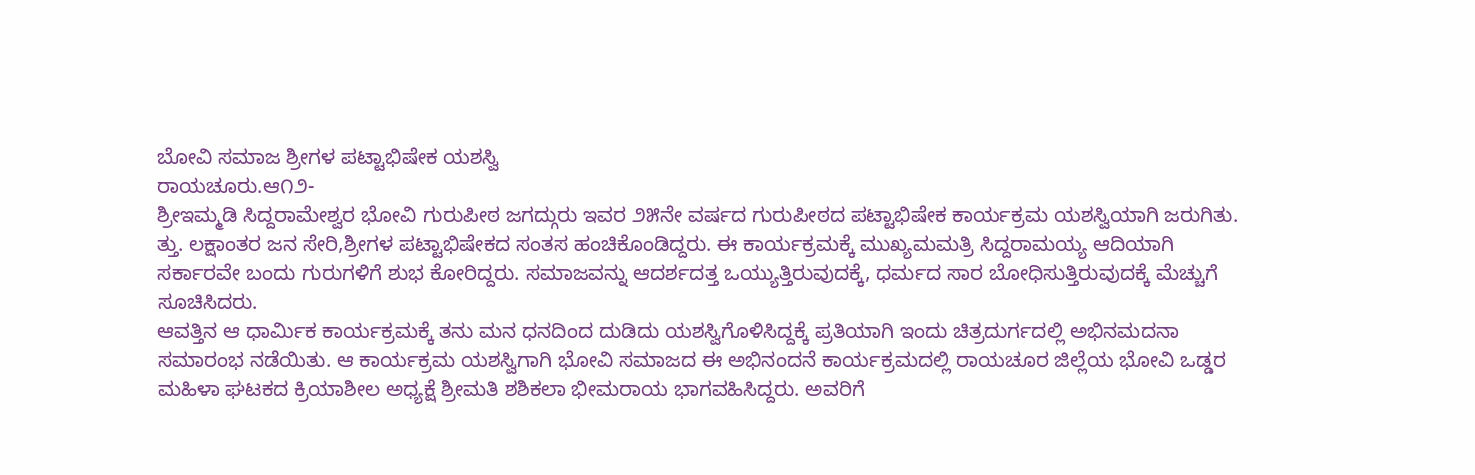ಬೋವಿ ಸಮಾಜ ಶ್ರೀಗಳ ಪಟ್ಟಾಭಿಷೇಕ ಯಶಸ್ವಿ
ರಾಯಚೂರು.ಆ೧೨-
ಶ್ರೀಇಮ್ಮಡಿ ಸಿದ್ದರಾಮೇಶ್ವರ ಭೋವಿ ಗುರುಪೀಠ ಜಗದ್ಗುರು ಇವರ ೨೫ನೇ ವರ್ಷದ ಗುರುಪೀಠದ ಪಟ್ಟಾಭಿಷೇಕ ಕಾರ್ಯಕ್ರಮ ಯಶಸ್ವಿಯಾಗಿ ಜರುಗಿತು.
ತ್ತು. ಲಕ್ಷಾಂತರ ಜನ ಸೇರಿ,ಶ್ರೀಗಳ ಪಟ್ಟಾಭಿಷೇಕದ ಸಂತಸ ಹಂಚಿಕೊಂಡಿದ್ದರು. ಈ ಕಾರ್ಯಕ್ರಮಕ್ಕೆ ಮುಖ್ಯಮಮತ್ರಿ ಸಿದ್ದರಾಮಯ್ಯ ಆದಿಯಾಗಿ ಸರ್ಕಾರವೇ ಬಂದು ಗುರುಗಳಿಗೆ ಶುಭ ಕೋರಿದ್ದರು. ಸಮಾಜವನ್ನು ಆದರ್ಶದತ್ತ ಒಯ್ಯುತ್ತಿರುವುದಕ್ಕೆ, ಧರ್ಮದ ಸಾರ ಬೋಧಿಸುತ್ತಿರುವುದಕ್ಕೆ ಮೆಚ್ಚುಗೆ ಸೂಚಿಸಿದರು.
ಆವತ್ತಿನ ಆ ಧಾರ್ಮಿಕ ಕಾರ್ಯಕ್ರಮಕ್ಕೆ ತನು ಮನ ಧನದಿಂದ ದುಡಿದು ಯಶಸ್ವಿಗೊಳಿಸಿದ್ದಕ್ಕೆ ಪ್ರತಿಯಾಗಿ ಇಂದು ಚಿತ್ರದುರ್ಗದಲ್ಲಿ ಅಭಿನಮದನಾ ಸಮಾರಂಭ ನಡೆಯಿತು. ಆ ಕಾರ್ಯಕ್ರಮ ಯಶಸ್ವಿಗಾಗಿ ಭೋವಿ ಸಮಾಜದ ಈ ಅಭಿನಂದನೆ ಕಾರ್ಯಕ್ರಮದಲ್ಲಿ ರಾಯಚೂರ ಜಿಲ್ಲೆಯ ಭೋವಿ ಒಡ್ಡರ ಮಹಿಳಾ ಘಟಕದ ಕ್ರಿಯಾಶೀಲ ಅಧ್ಯಕ್ಷೆ ಶ್ರೀಮತಿ ಶಶಿಕಲಾ ಭೀಮರಾಯ ಭಾಗವಹಿಸಿದ್ದರು. ಅವರಿಗೆ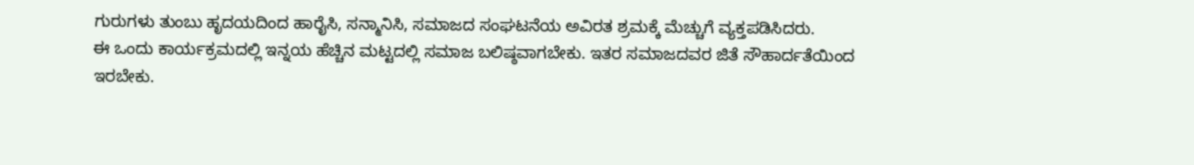ಗುರುಗಳು ತುಂಬು ಹೃದಯದಿಂದ ಹಾರೈಸಿ, ಸನ್ಮಾನಿಸಿ, ಸಮಾಜದ ಸಂಘಟನೆಯ ಅವಿರತ ಶ್ರಮಕ್ಕೆ ಮೆಚ್ಚುಗೆ ವ್ಯಕ್ತಪಡಿಸಿದರು.
ಈ ಒಂದು ಕಾರ್ಯಕ್ರಮದಲ್ಲಿ ಇನ್ನಯ ಹೆಚ್ಚಿನ ಮಟ್ಟದಲ್ಲಿ ಸಮಾಜ ಬಲಿಷ್ಠವಾಗಬೇಕು. ಇತರ ಸಮಾಜದವರ ಜಿತೆ ಸೌಹಾರ್ದತೆಯಿಂದ ಇರಬೇಕು.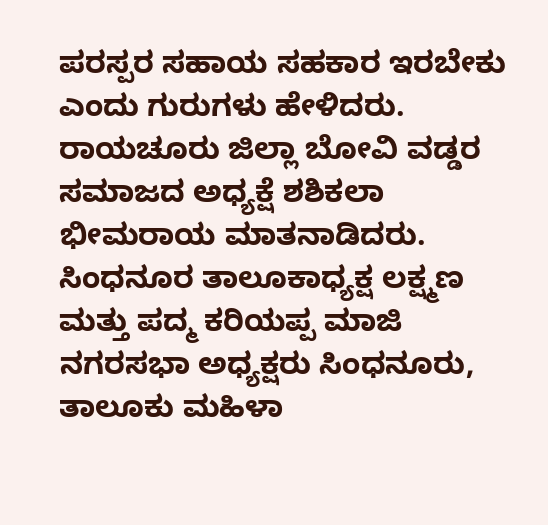ಪರಸ್ಪರ ಸಹಾಯ ಸಹಕಾರ ಇರಬೇಕು ಎಂದು ಗುರುಗಳು ಹೇಳಿದರು.
ರಾಯಚೂರು ಜಿಲ್ಲಾ ಬೋವಿ ವಡ್ಡರ ಸಮಾಜದ ಅಧ್ಯಕ್ಷೆ ಶಶಿಕಲಾ ಭೀಮರಾಯ ಮಾತನಾಡಿದರು. ಸಿಂಧನೂರ ತಾಲೂಕಾಧ್ಯಕ್ಷ ಲಕ್ಷ್ಮಣ ಮತ್ತು ಪದ್ಮ ಕರಿಯಪ್ಪ ಮಾಜಿ ನಗರಸಭಾ ಅಧ್ಯಕ್ಷರು ಸಿಂಧನೂರು, ತಾಲೂಕು ಮಹಿಳಾ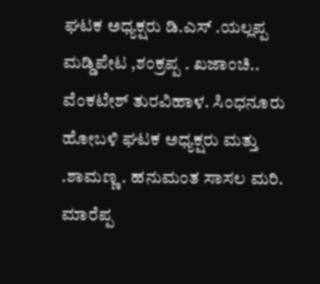ಘಟಕ ಅಧ್ಯಕ್ಷರು ಡಿ.ಎಸ್ .ಯಲ್ಲಪ್ಪ ಮಡ್ಡಿಪೇಟ ,ಶಂಕ್ರಪ್ಪ . ಖಜಾಂಚಿ.. ವೆಂಕಟೇಶ್ ತುರವಿಹಾಳ. ಸಿಂಧನೂರು ಹೋಬಳಿ ಘಟಕ ಅಧ್ಯಕ್ಷರು ಮತ್ತು .ಶಾಮಣ್ಣ . ಹನುಮಂತ ಸಾಸಲ ಮರಿ. ಮಾರೆಪ್ಪ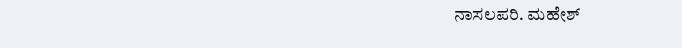ನಾಸಲಪರಿ. ಮಹೇಶ್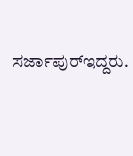ಸರ್ಜಾಪುರ್‌ಇದ್ದರು.